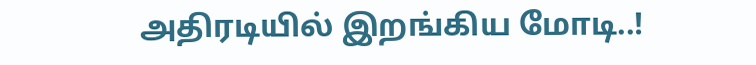அதிரடியில் இறங்கிய மோடி..!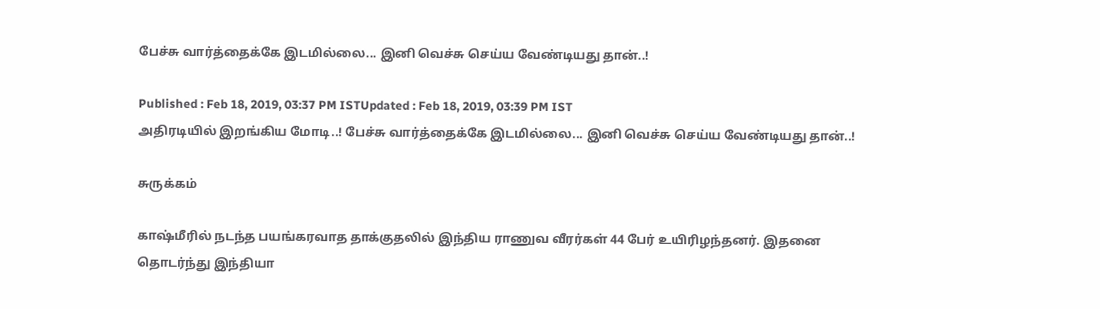பேச்சு வார்த்தைக்கே இடமில்லை... இனி வெச்சு செய்ய வேண்டியது தான்..!

Published : Feb 18, 2019, 03:37 PM ISTUpdated : Feb 18, 2019, 03:39 PM IST
அதிரடியில் இறங்கிய மோடி..! பேச்சு வார்த்தைக்கே இடமில்லை... இனி வெச்சு செய்ய வேண்டியது தான்..!

சுருக்கம்

காஷ்மீரில் நடந்த பயங்கரவாத தாக்குதலில் இந்திய ராணுவ வீரர்கள் 44 பேர் உயிரிழந்தனர். இதனை தொடர்ந்து இந்தியா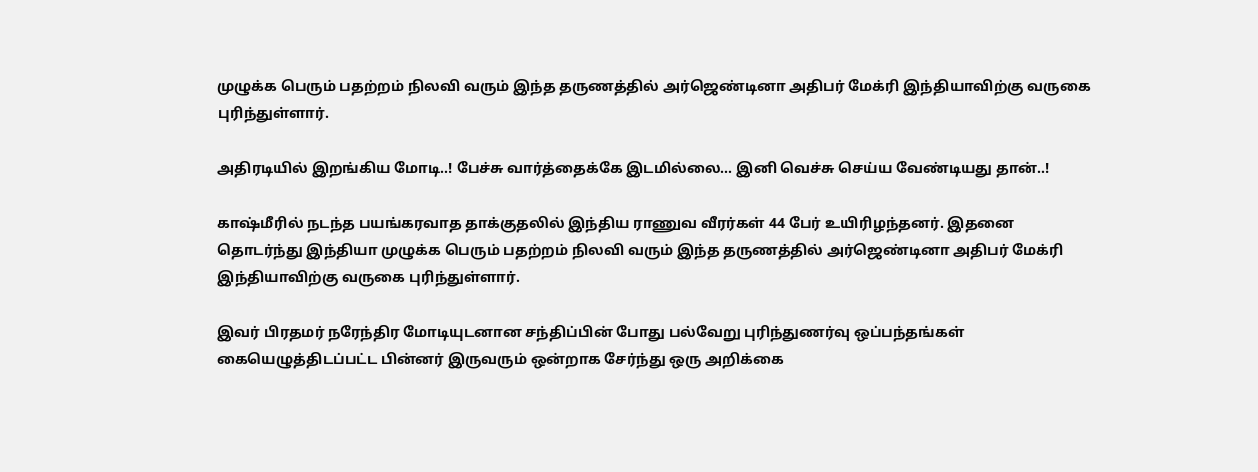முழுக்க பெரும் பதற்றம் நிலவி வரும் இந்த தருணத்தில் அர்ஜெண்டினா அதிபர் மேக்ரி இந்தியாவிற்கு வருகை புரிந்துள்ளார்.

அதிரடியில் இறங்கிய மோடி..! பேச்சு வார்த்தைக்கே இடமில்லை... இனி வெச்சு செய்ய வேண்டியது தான்..!

காஷ்மீரில் நடந்த பயங்கரவாத தாக்குதலில் இந்திய ராணுவ வீரர்கள் 44 பேர் உயிரிழந்தனர். இதனை தொடர்ந்து இந்தியா முழுக்க பெரும் பதற்றம் நிலவி வரும் இந்த தருணத்தில் அர்ஜெண்டினா அதிபர் மேக்ரி இந்தியாவிற்கு வருகை புரிந்துள்ளார்.

இவர் பிரதமர் நரேந்திர மோடியுடனான சந்திப்பின் போது பல்வேறு புரிந்துணர்வு ஒப்பந்தங்கள் கையெழுத்திடப்பட்ட பின்னர் இருவரும் ஒன்றாக சேர்ந்து ஒரு அறிக்கை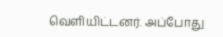வெளியிட்டனர். அப்போது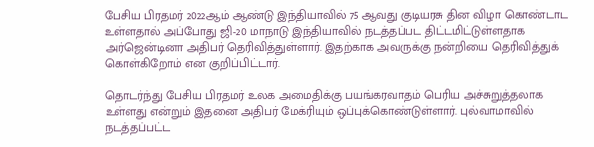பேசிய பிரதமர் 2022ஆம் ஆண்டு இந்தியாவில் 75 ஆவது குடியரசு தின விழா கொண்டாட உள்ளதால் அப்போது ஜி-20 மாநாடு இந்தியாவில் நடத்தப்பட திட்டமிட்டுள்ளதாக அர்ஜென்டினா அதிபர் தெரிவித்துள்ளார். இதற்காக அவருக்கு நன்றியை தெரிவித்துக் கொள்கிறோம் என குறிப்பிட்டார்.

தொடர்ந்து பேசிய பிரதமர் உலக அமைதிக்கு பயங்கரவாதம் பெரிய அச்சுறுத்தலாக உள்ளது என்றும் இதனை அதிபர் மேக்ரியும் ஒப்புக்கொண்டுள்ளார். புல்வாமாவில் நடத்தப்பட்ட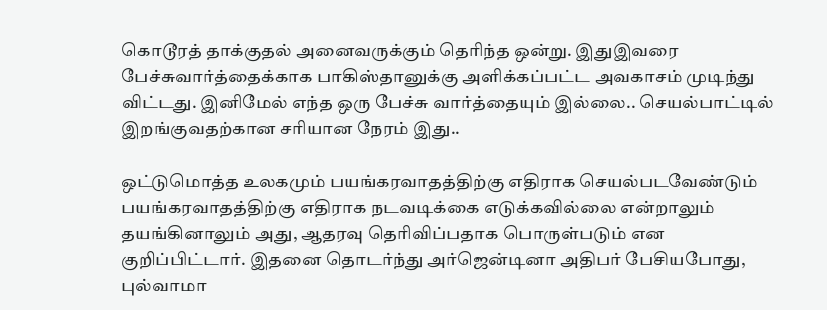கொடூரத் தாக்குதல் அனைவருக்கும் தெரிந்த ஒன்று. இதுஇவரை பேச்சுவார்த்தைக்காக பாகிஸ்தானுக்கு அளிக்கப்பட்ட அவகாசம் முடிந்து விட்டது. இனிமேல் எந்த ஒரு பேச்சு வார்த்தையும் இல்லை.. செயல்பாட்டில் இறங்குவதற்கான சரியான நேரம் இது..

ஒட்டுமொத்த உலகமும் பயங்கரவாதத்திற்கு எதிராக செயல்படவேண்டும் பயங்கரவாதத்திற்கு எதிராக நடவடிக்கை எடுக்கவில்லை என்றாலும் தயங்கினாலும் அது, ஆதரவு தெரிவிப்பதாக பொருள்படும் என குறிப்பிட்டார். இதனை தொடர்ந்து அர்ஜென்டினா அதிபர் பேசியபோது, புல்வாமா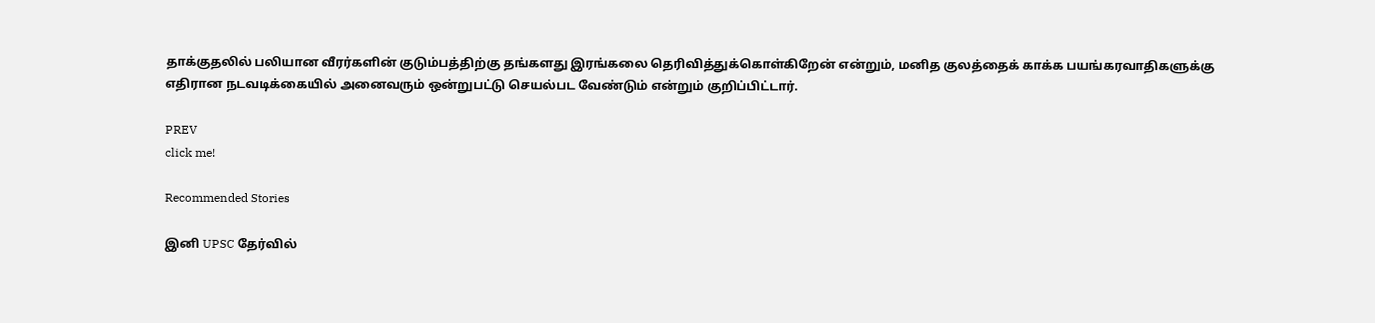தாக்குதலில் பலியான வீரர்களின் குடும்பத்திற்கு தங்களது இரங்கலை தெரிவித்துக்கொள்கிறேன் என்றும், மனித குலத்தைக் காக்க பயங்கரவாதிகளுக்கு எதிரான நடவடிக்கையில் அனைவரும் ஒன்றுபட்டு செயல்பட வேண்டும் என்றும் குறிப்பிட்டார்.

PREV
click me!

Recommended Stories

இனி UPSC தேர்வில்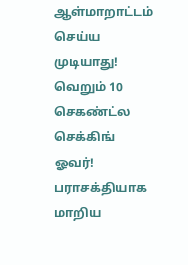ஆள்மாறாட்டம் செய்ய முடியாது! வெறும் 10 செகண்ட்ல செக்கிங் ஓவர்!
பராசக்தியாக மாறிய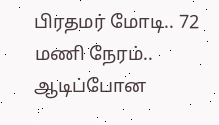பிரதமர் மோடி.. 72 மணி நேரம்.. ஆடிப்போன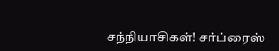சந்நியாசிகள்! சர்ப்ரைஸ்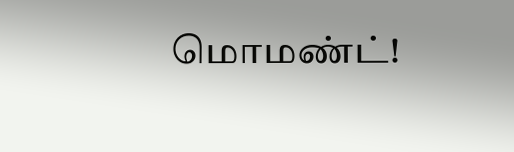மொமண்ட்!